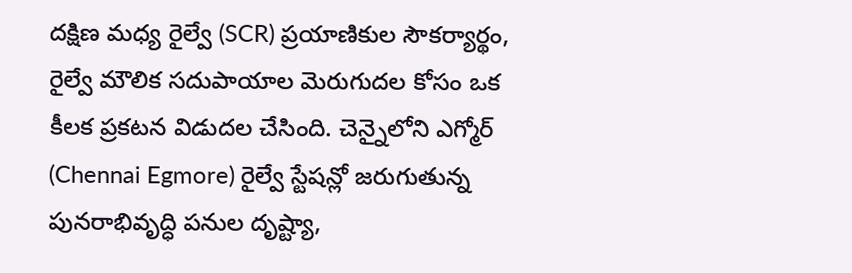దక్షిణ మధ్య రైల్వే (SCR) ప్రయాణికుల సౌకర్యార్థం, రైల్వే మౌలిక సదుపాయాల మెరుగుదల కోసం ఒక కీలక ప్రకటన విడుదల చేసింది. చెన్నైలోని ఎగ్మోర్ (Chennai Egmore) రైల్వే స్టేషన్లో జరుగుతున్న పునరాభివృద్ధి పనుల దృష్ట్యా,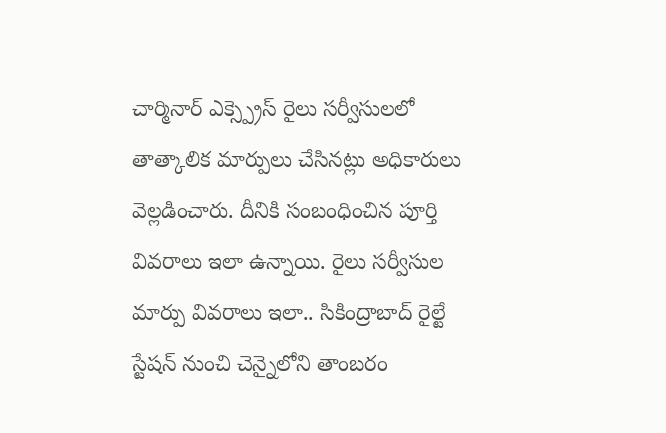చార్మినార్ ఎక్స్ప్రెస్ రైలు సర్వీసులలో తాత్కాలిక మార్పులు చేసినట్లు అధికారులు వెల్లడించారు. దీనికి సంబంధించిన పూర్తి వివరాలు ఇలా ఉన్నాయి. రైలు సర్వీసుల మార్పు వివరాలు ఇలా.. సికింద్రాబాద్ రైల్టే స్టేషన్ నుంచి చెన్నైలోని తాంబరం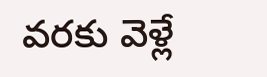వరకు వెళ్లే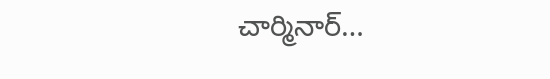చార్మినార్…